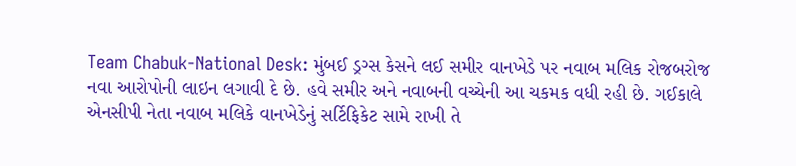Team Chabuk-National Desk: મુંબઈ ડ્રગ્સ કેસને લઈ સમીર વાનખેડે પર નવાબ મલિક રોજબરોજ નવા આરોપોની લાઇન લગાવી દે છે. હવે સમીર અને નવાબની વચ્ચેની આ ચકમક વધી રહી છે. ગઈકાલે એનસીપી નેતા નવાબ મલિકે વાનખેડેનું સર્ટિફિકેટ સામે રાખી તે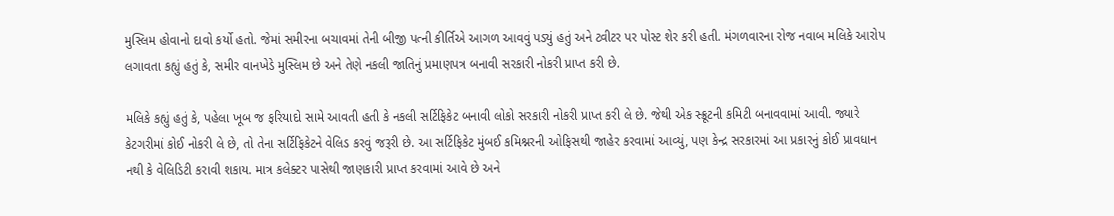મુસ્લિમ હોવાનો દાવો કર્યો હતો. જેમાં સમીરના બચાવમાં તેની બીજી પત્ની કીર્તિએ આગળ આવવું પડ્યું હતું અને ટ્વીટર પર પોસ્ટ શેર કરી હતી. મંગળવારના રોજ નવાબ મલિકે આરોપ લગાવતા કહ્યું હતું કે, સમીર વાનખેડે મુસ્લિમ છે અને તેણે નકલી જાતિનું પ્રમાણપત્ર બનાવી સરકારી નોકરી પ્રાપ્ત કરી છે.

મલિકે કહ્યું હતું કે, પહેલા ખૂબ જ ફરિયાદો સામે આવતી હતી કે નકલી સર્ટિફિકેટ બનાવી લોકો સરકારી નોકરી પ્રાપ્ત કરી લે છે. જેથી એક સ્ક્રૂટની કમિટી બનાવવામાં આવી. જ્યારે કેટગરીમાં કોઈ નોકરી લે છે, તો તેના સર્ટિફિકેટને વેલિડ કરવું જરૂરી છે. આ સર્ટિફિકેટ મુંબઈ કમિશ્નરની ઓફિસથી જાહેર કરવામાં આવ્યું, પણ કેન્દ્ર સરકારમાં આ પ્રકારનું કોઈ પ્રાવધાન નથી કે વેલિડિટી કરાવી શકાય. માત્ર કલેક્ટર પાસેથી જાણકારી પ્રાપ્ત કરવામાં આવે છે અને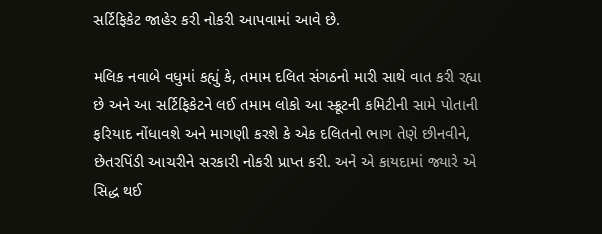સર્ટિફિકેટ જાહેર કરી નોકરી આપવામાં આવે છે.

મલિક નવાબે વધુમાં કહ્યું કે, તમામ દલિત સંગઠનો મારી સાથે વાત કરી રહ્યા છે અને આ સર્ટિફિકેટને લઈ તમામ લોકો આ સ્ક્રૂટની કમિટીની સામે પોતાની ફરિયાદ નોંધાવશે અને માગણી કરશે કે એક દલિતનો ભાગ તેણે છીનવીને, છેતરપિંડી આચરીને સરકારી નોકરી પ્રાપ્ત કરી. અને એ કાયદામાં જ્યારે એ સિદ્ધ થઈ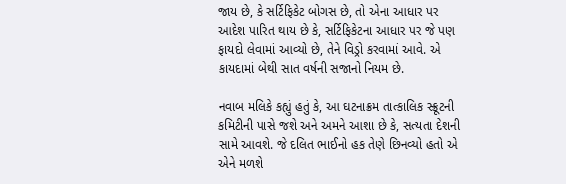જાય છે, કે સર્ટિફિકેટ બોગસ છે, તો એના આધાર પર આદેશ પારિત થાય છે કે, સર્ટિફિકેટના આધાર પર જે પણ ફાયદો લેવામાં આવ્યો છે, તેને વિડ્રો કરવામાં આવે. એ કાયદામાં બેથી સાત વર્ષની સજાનો નિયમ છે.

નવાબ મલિકે કહ્યું હતું કે, આ ઘટનાક્રમ તાત્કાલિક સ્ક્રૂટની કમિટીની પાસે જશે અને અમને આશા છે કે, સત્યતા દેશની સામે આવશે. જે દલિત ભાઈનો હક તેણે છિનવ્યો હતો એ એને મળશે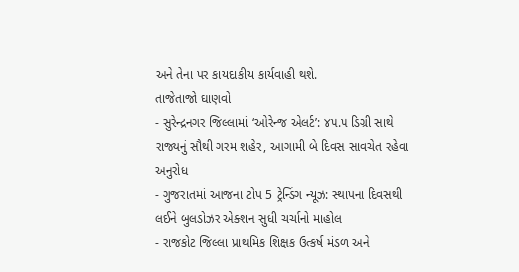અને તેના પર કાયદાકીય કાર્યવાહી થશે.
તાજેતાજો ઘાણવો
- સુરેન્દ્રનગર જિલ્લામાં ‘ઓરેન્જ એલર્ટ’: ૪૫.૫ ડિગ્રી સાથે રાજ્યનું સૌથી ગરમ શહેર, આગામી બે દિવસ સાવચેત રહેવા અનુરોધ
- ગુજરાતમાં આજના ટોપ 5 ટ્રેન્ડિંગ ન્યૂઝ: સ્થાપના દિવસથી લઈને બુલડોઝર એક્શન સુધી ચર્ચાનો માહોલ
- રાજકોટ જિલ્લા પ્રાથમિક શિક્ષક ઉત્કર્ષ મંડળ અને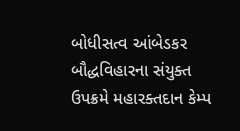બોધીસત્વ આંબેડકર બૌદ્ધવિહારના સંયુક્ત ઉપક્રમે મહારક્તદાન કેમ્પ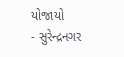યોજાયો
- સુરેન્દ્રનગર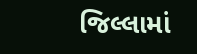જિલ્લામાં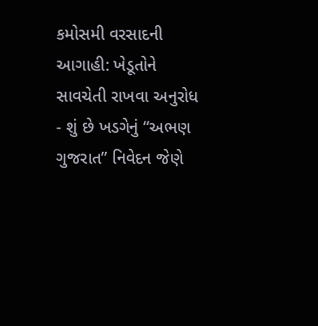કમોસમી વરસાદની આગાહી: ખેડૂતોને સાવચેતી રાખવા અનુરોધ
- શું છે ખડગેનું “અભણ ગુજરાત” નિવેદન જેણે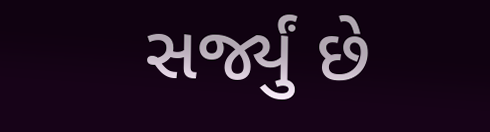સર્જ્યું છે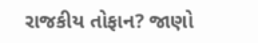રાજકીય તોફાન? જાણો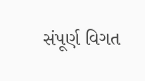સંપૂર્ણ વિગત